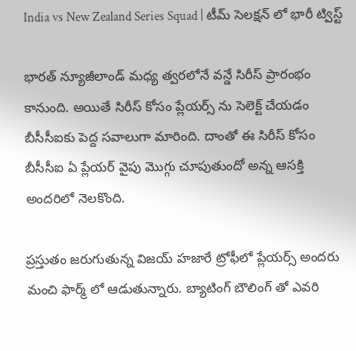India vs New Zealand Series Squad | టీమ్ సెలక్షన్ లో భారీ ట్విస్ట్

భారత్ న్యూజీలాండ్ మధ్య త్వరలోనే వన్డే సిరీస్ ప్రారంభం కానుంది. అయితే సిరీస్ కోసం ప్లేయర్స్ ను సెలెక్ట్ చేయడం బీసీసీఐకు పెద్ద సవాలుగా మారింది. దాంతో ఈ సిరీస్ కోసం బీసీసీఐ ఏ ప్లేయర్ వైపు మొగ్గు చూపుతుందో అన్న ఆసక్తి అందరిలో నెలకొంది.

ప్రస్తుతం జరుగుతున్న విజయ్ హజారే ట్రోఫీలో ప్లేయర్స్ అందరు మంచి ఫార్మ్ లో ఆడుతున్నారు. బ్యాటింగ్ బౌలింగ్ తో ఎవరి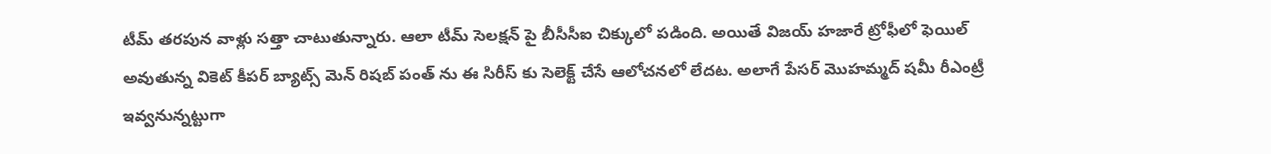టీమ్ తరపున వాళ్లు సత్తా చాటుతున్నారు. ఆలా టీమ్ సెలక్షన్ పై బీసీసీఐ చిక్కులో పడింది. అయితే విజయ్ హజారే ట్రోఫీలో ఫెయిల్ అవుతున్న వికెట్ కీపర్ బ్యాట్స్ మెన్ రిషబ్ పంత్ ను ఈ సిరీస్ కు సెలెక్ట్ చేసే ఆలోచనలో లేదట. అలాగే పేసర్ మొహమ్మద్ షమీ రీఎంట్రీ ఇవ్వనున్నట్టుగా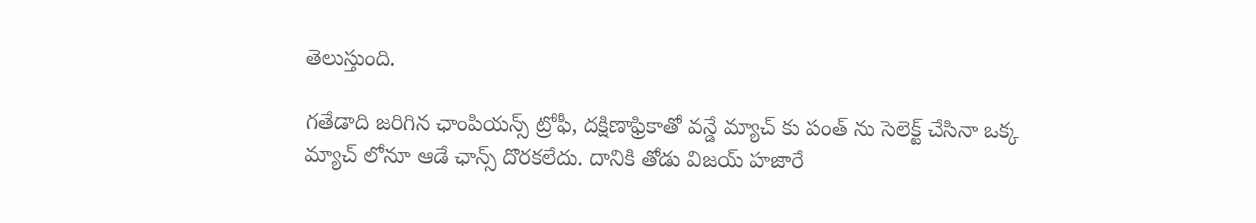తెలుస్తుంది.

గతేడాది జరిగిన ఛాంపియన్స్ ట్రోఫీ, దక్షిణాఫ్రికాతో వన్డే మ్యాచ్ కు పంత్ ను సెలెక్ట్ చేసినా ఒక్క మ్యాచ్ లోనూ ఆడే ఛాన్స్ దొరకలేదు. దానికి తోడు విజయ్ హజారే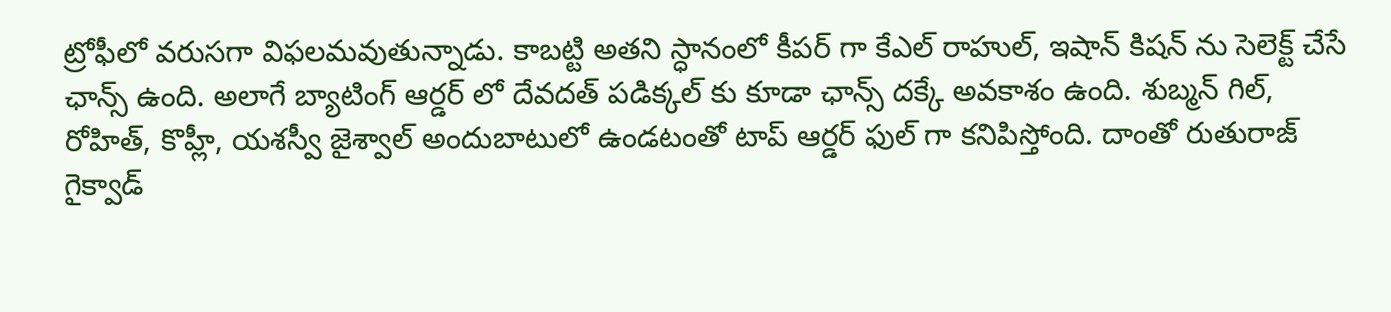ట్రోఫీలో వరుసగా విఫలమవుతున్నాడు. కాబట్టి అతని స్ధానంలో కీపర్ గా కేఎల్ రాహుల్, ఇషాన్ కిషన్ ను సెలెక్ట్ చేసే ఛాన్స్ ఉంది. అలాగే బ్యాటింగ్ ఆర్డర్ లో దేవదత్ పడిక్కల్ కు కూడా ఛాన్స్ దక్కే అవకాశం ఉంది. శుబ్మన్ గిల్, రోహిత్, కొహ్లీ, యశస్వీ జైశ్వాల్ అందుబాటులో ఉండటంతో టాప్ ఆర్డర్ ఫుల్ గా కనిపిస్తోంది. దాంతో రుతురాజ్ గైక్వాడ్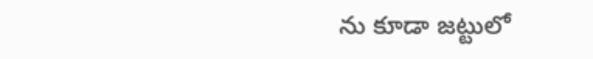ను కూడా జట్టులో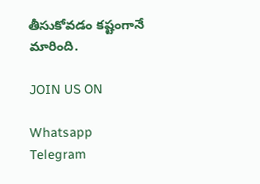తీసుకోవడం కష్టంగానే మారింది.

JOIN US ON

Whatsapp
Telegram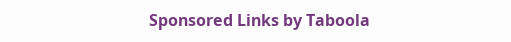Sponsored Links by Taboola